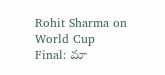Rohit Sharma on World Cup Final: మా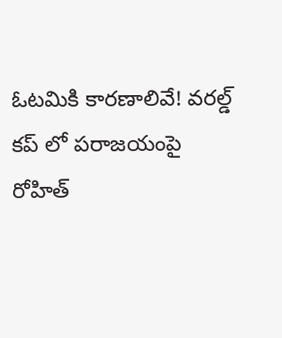ఓట‌మికి కార‌ణాలివే! వ‌ర‌ల్డ్ క‌ప్ లో ప‌రాజ‌యంపై రోహిత్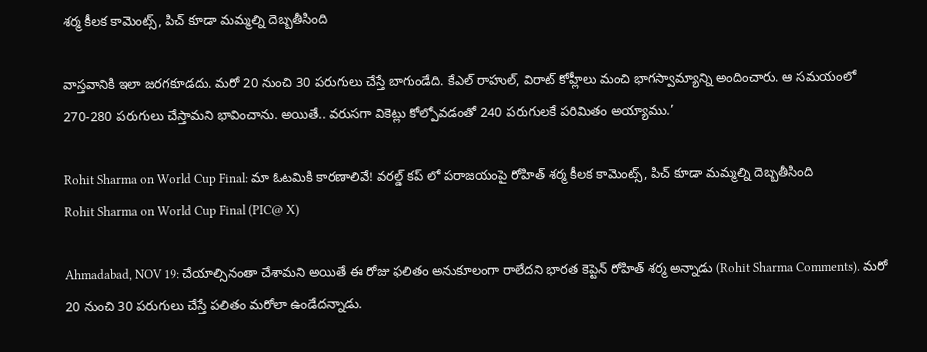శర్మ కీల‌క కామెంట్స్, పిచ్ కూడా మ‌మ్మ‌ల్ని దెబ్బ‌తీసింది

వాస్త‌వానికి ఇలా జ‌ర‌గ‌కూడ‌దు. మ‌రో 20 నుంచి 30 ప‌రుగులు చేస్తే బాగుండేది. కేఎల్ రాహుల్, విరాట్ కోహ్లీలు మంచి భాగ‌స్వామ్యాన్ని అందించారు. ఆ స‌మ‌యంలో 270-280 ప‌రుగులు చేస్తామ‌ని భావించాను. అయితే.. వ‌రుస‌గా వికెట్లు కోల్పోవ‌డంతో 240 ప‌రుగుల‌కే ప‌రిమితం అయ్యాము.’

Rohit Sharma on World Cup Final: మా ఓట‌మికి కార‌ణాలివే! వ‌ర‌ల్డ్ క‌ప్ లో ప‌రాజ‌యంపై రోహిత్ శర్మ కీల‌క కామెంట్స్, పిచ్ కూడా మ‌మ్మ‌ల్ని దెబ్బ‌తీసింది
Rohit Sharma on World Cup Final (PIC@ X)

Ahmadabad, NOV 19: చేయాల్సినంతా చేశామ‌ని అయితే ఈ రోజు ఫ‌లితం అనుకూలంగా రాలేద‌ని భార‌త కెప్టెన్ రోహిత్ శ‌ర్మ అన్నాడు (Rohit Sharma Comments). మ‌రో 20 నుంచి 30 ప‌రుగులు చేస్తే ప‌లితం మ‌రోలా ఉండేద‌న్నాడు.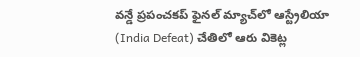వ‌న్డే ప్ర‌పంచ‌క‌ప్ ఫైన‌ల్ మ్యాచ్‌లో ఆస్ట్రేలియా (India Defeat) చేతిలో ఆరు వికెట్ల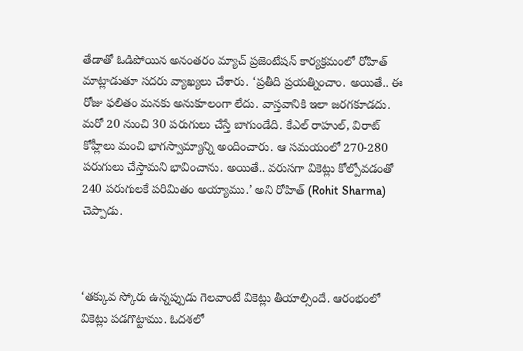తేడాతో ఓడిపోయిన అనంత‌రం మ్యాచ్ ప్ర‌జెంటేష‌న్ కార్య‌క్ర‌మంలో రోహిత్ మాట్లాడుతూ స‌ద‌రు వ్యాఖ్య‌లు చేశారు. ‘ప్ర‌తీది ప్ర‌యత్నించాం. అయితే.. ఈ రోజు ఫ‌లితం మ‌న‌కు అనుకూలంగా లేదు. వాస్త‌వానికి ఇలా జ‌ర‌గ‌కూడ‌దు. మ‌రో 20 నుంచి 30 ప‌రుగులు చేస్తే బాగుండేది. కేఎల్ రాహుల్, విరాట్ కోహ్లీలు మంచి భాగ‌స్వామ్యాన్ని అందించారు. ఆ స‌మ‌యంలో 270-280 ప‌రుగులు చేస్తామ‌ని భావించాను. అయితే.. వ‌రుస‌గా వికెట్లు కోల్పోవ‌డంతో 240 ప‌రుగుల‌కే ప‌రిమితం అయ్యాము.’ అని రోహిత్ (Rohit Sharma) చెప్పాడు.



‘త‌క్కువ స్కోరు ఉన్న‌ప్పుడు గెల‌వాంటే వికెట్లు తీయాల్సిందే. ఆరంభంలో వికెట్లు ప‌డ‌గొట్టాము. ఓద‌శ‌లో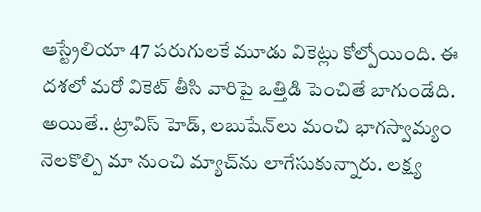ఆస్ట్రేలియా 47 ప‌రుగుల‌కే మూడు వికెట్లు కోల్పోయింది. ఈ ద‌శ‌లో మ‌రో వికెట్ తీసి వారిపై ఒత్తిడి పెంచితే బాగుండేది. అయితే.. ట్రావిస్ హెడ్‌, ల‌బుషేన్‌లు మంచి భాగ‌స్వామ్యం నెల‌కొల్పి మా నుంచి మ్యాచ్‌ను లాగేసుకున్నారు. ల‌క్ష్య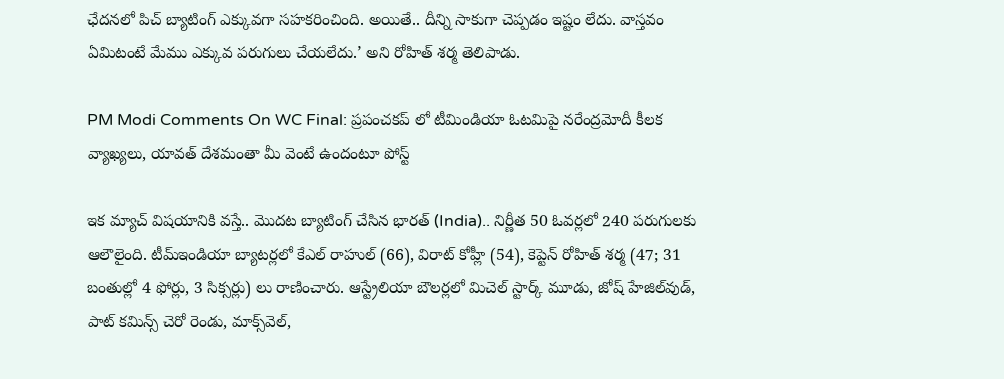ఛేద‌న‌లో పిచ్ బ్యాటింగ్ ఎక్కువ‌గా స‌హ‌క‌రించింది. అయితే.. దీన్ని సాకుగా చెప్ప‌డం ఇష్టం లేదు. వాస్త‌వం ఏమిటంటే మేము ఎక్కువ ప‌రుగులు చేయ‌లేదు.’ అని రోహిత్ శ‌ర్మ తెలిపాడు.

PM Modi Comments On WC Final: ప్ర‌పంచక‌ప్ లో టీమిండియా ఓట‌మిపై న‌రేంద్ర‌మోదీ కీల‌క వ్యాఖ్య‌లు, యావ‌త్ దేశ‌మంతా మీ వెంటే ఉందంటూ పోస్ట్

ఇక మ్యాచ్ విష‌యానికి వ‌స్తే.. మొద‌ట బ్యాటింగ్ చేసిన భార‌త్ (India).. నిర్ణీత 50 ఓవ‌ర్ల‌లో 240 ప‌రుగుల‌కు ఆలౌలైంది. టీమ్ఇండియా బ్యాట‌ర్ల‌లో కేఎల్ రాహుల్ (66), విరాట్ కోహ్లీ (54), కెప్టెన్ రోహిత్ శ‌ర్మ (47; 31 బంతుల్లో 4 ఫోర్లు, 3 సిక్స‌ర్లు) లు రాణించారు. ఆస్ట్రేలియా బౌల‌ర్ల‌లో మిచెల్ స్టార్క్ మూడు, జోష్ హేజిల్‌వుడ్, పాట్ క‌మిన్స్ చెరో రెండు, మాక్స్‌వెల్‌,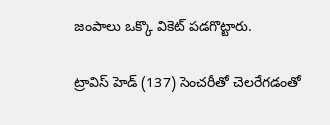జంపాలు ఒక్కొ వికెట్ ప‌డ‌గొట్టారు.

ట్రావిస్ హెడ్ (137) సెంచ‌రీతో చెల‌రేగ‌డంతో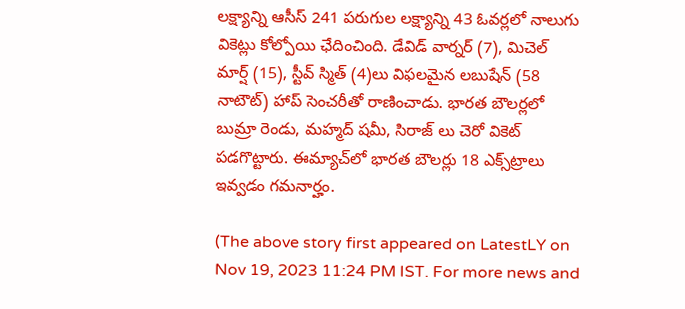ల‌క్ష్యాన్ని ఆసీస్ 241 ప‌రుగుల ల‌క్ష్యాన్ని 43 ఓవ‌ర్ల‌లో నాలుగు వికెట్లు కోల్పోయి ఛేదించింది. డేవిడ్ వార్న‌ర్ (7), మిచెల్ మార్ష్ (15), స్టీవ్ స్మిత్ (4)లు విఫ‌లమైన ల‌బుషేన్ (58 నాటౌట్) హాప్ సెంచ‌రీతో రాణించాడు. భార‌త బౌల‌ర్ల‌లో బుమ్రా రెండు, మ‌హ్మ‌ద్ ష‌మీ, సిరాజ్ లు చెరో వికెట్ ప‌డ‌గొట్టారు. ఈమ్యాచ్‌లో భార‌త బౌల‌ర్లు 18 ఎక్స్‌ట్రాలు ఇవ్వ‌డం గ‌మ‌నార్హం.

(The above story first appeared on LatestLY on Nov 19, 2023 11:24 PM IST. For more news and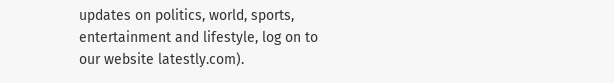updates on politics, world, sports, entertainment and lifestyle, log on to our website latestly.com).